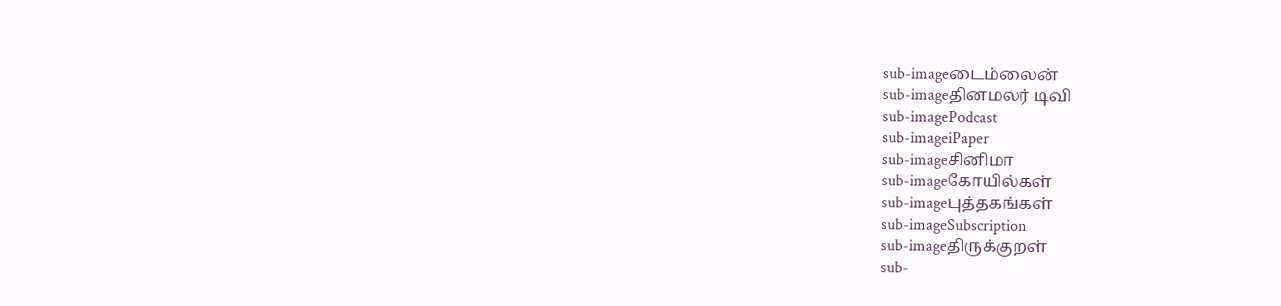sub-imageடைம்லைன்
sub-imageதினமலர் டிவி
sub-imagePodcast
sub-imageiPaper
sub-imageசினிமா
sub-imageகோயில்கள்
sub-imageபுத்தகங்கள்
sub-imageSubscription
sub-imageதிருக்குறள்
sub-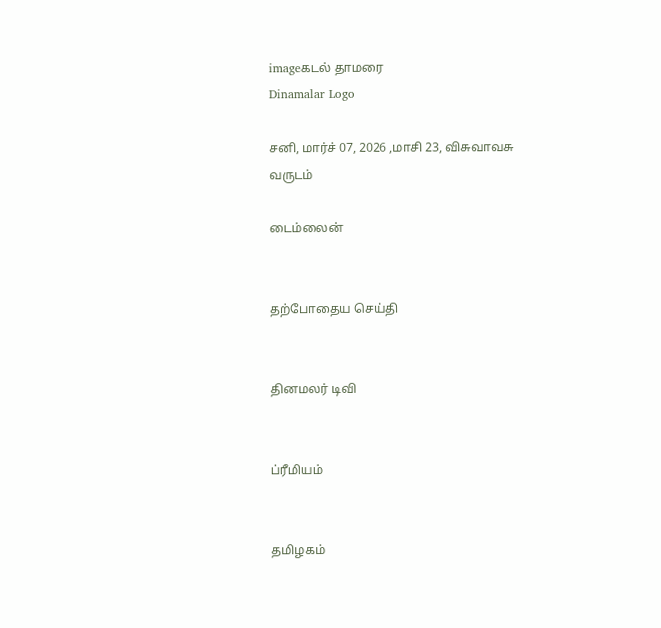imageகடல் தாமரை
Dinamalar Logo

சனி, மார்ச் 07, 2026 ,மாசி 23, விசுவாவசு வருடம்

டைம்லைன்


தற்போதைய செய்தி


தினமலர் டிவி


ப்ரீமியம்


தமிழகம்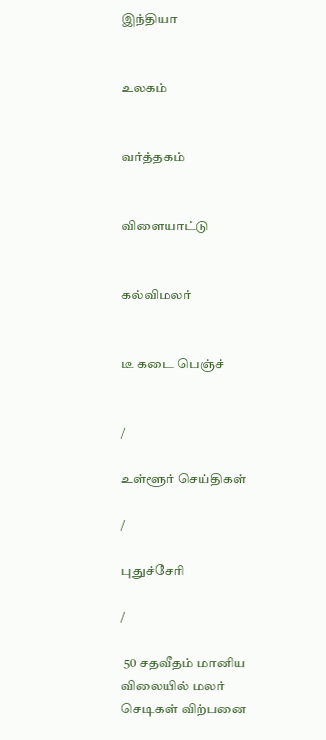இந்தியா


உலகம்


வர்த்தகம்


விளையாட்டு


கல்விமலர்


டீ கடை பெஞ்ச்


/

உள்ளூர் செய்திகள்

/

புதுச்சேரி

/

 50 சதவீதம் மானிய விலையில் மலர் செடிகள் விற்பனை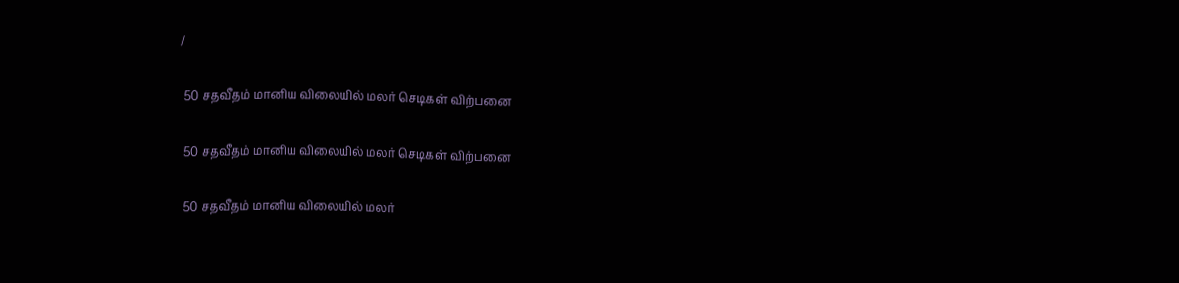/

 50 சதவீதம் மானிய விலையில் மலர் செடிகள் விற்பனை

 50 சதவீதம் மானிய விலையில் மலர் செடிகள் விற்பனை

 50 சதவீதம் மானிய விலையில் மலர்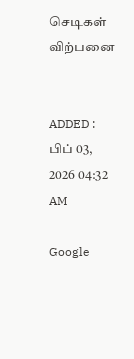செடிகள் விற்பனை


ADDED : பிப் 03, 2026 04:32 AM

Google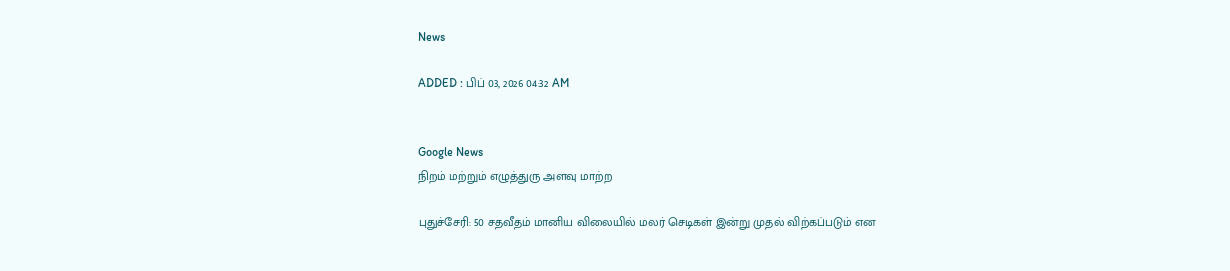News

ADDED : பிப் 03, 2026 04:32 AM


Google News
நிறம் மற்றும் எழுத்துரு அளவு மாற்ற

புதுச்சேரி: 50 சதவீதம் மானிய விலையில் மலர் செடிகள் இன்று முதல் விற்கப்படும் என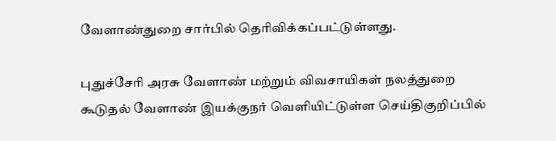வேளாண்துறை சார்பில் தெரிவிக்கப்பட்டுள்ளது.

புதுச்சேரி அரசு வேளாண் மற்றும் விவசாயிகள் நலத்துறை கூடுதல் வேளாண் இயக்குநர் வெளியிட்டுள்ள செய்திகுறிப்பில்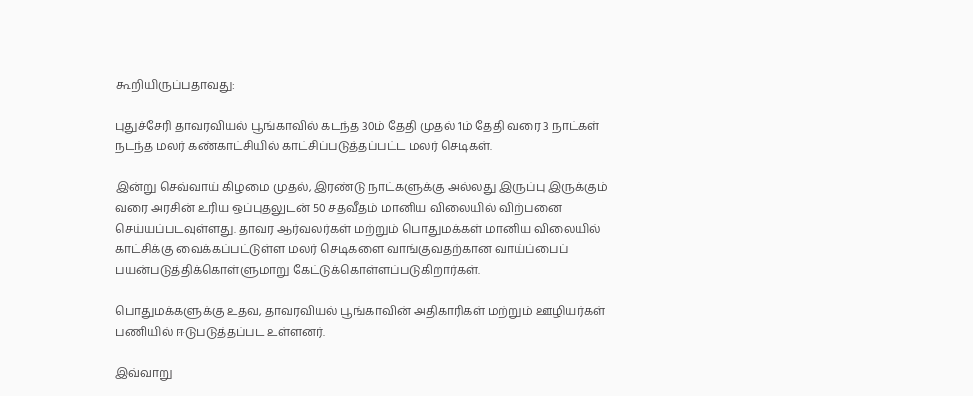கூறியிருப்பதாவது:

புதுச்சேரி தாவரவியல் பூங்காவில் கடந்த 30ம் தேதி முதல் 1ம் தேதி வரை 3 நாட்கள் நடந்த மலர் கண்காட்சியில் காட்சிப்படுத்தப்பட்ட மலர் செடிகள்.

இன்று செவ்வாய் கிழமை முதல், இரண்டு நாட்களுக்கு அல்லது இருப்பு இருக்கும் வரை அரசின் உரிய ஒப்புதலுடன் 50 சதவீதம் மானிய விலையில் விற்பனை செய்யப்படவுள்ளது. தாவர ஆர்வலர்கள் மற்றும் பொதுமக்கள் மானிய விலையில் காட்சிக்கு வைக்கப்பட்டுள்ள மலர் செடிகளை வாங்குவதற்கான வாய்ப்பைப் பயன்படுத்திக்கொள்ளுமாறு கேட்டுக்கொள்ளப்படுகிறார்கள்.

பொதுமக்களுக்கு உதவ, தாவரவியல் பூங்காவின் அதிகாரிகள் மற்றும் ஊழியர்கள் பணியில் ஈடுபடுத்தப்பட உள்ளனர்.

இவ்வாறு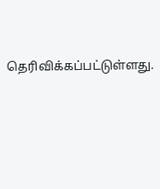தெரிவிக்கப்பட்டுள்ளது.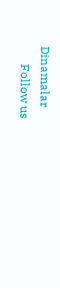Dinamalar
      Follow us